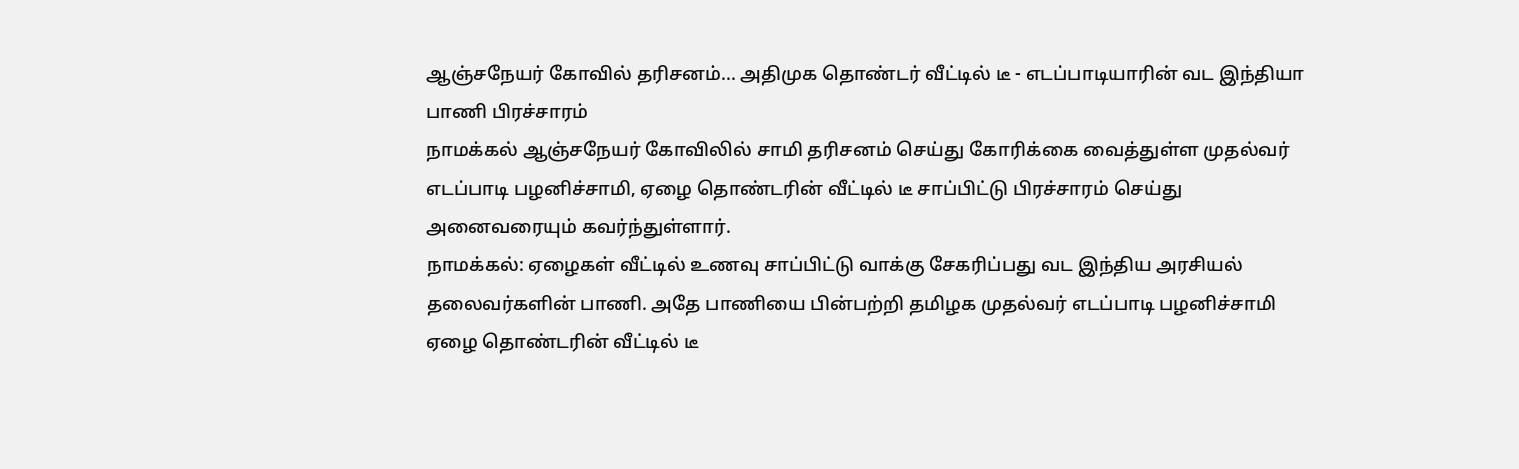ஆஞ்சநேயர் கோவில் தரிசனம்... அதிமுக தொண்டர் வீட்டில் டீ - எடப்பாடியாரின் வட இந்தியா பாணி பிரச்சாரம்
நாமக்கல் ஆஞ்சநேயர் கோவிலில் சாமி தரிசனம் செய்து கோரிக்கை வைத்துள்ள முதல்வர் எடப்பாடி பழனிச்சாமி, ஏழை தொண்டரின் வீட்டில் டீ சாப்பிட்டு பிரச்சாரம் செய்து அனைவரையும் கவர்ந்துள்ளார்.
நாமக்கல்: ஏழைகள் வீட்டில் உணவு சாப்பிட்டு வாக்கு சேகரிப்பது வட இந்திய அரசியல் தலைவர்களின் பாணி. அதே பாணியை பின்பற்றி தமிழக முதல்வர் எடப்பாடி பழனிச்சாமி ஏழை தொண்டரின் வீட்டில் டீ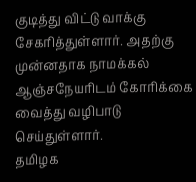குடித்து விட்டு வாக்கு சேகரித்துள்ளார். அதற்கு முன்னதாக நாமக்கல் ஆஞ்சநேயரிடம் கோரிக்கை வைத்து வழிபாடு செய்துள்ளார்.
தமிழக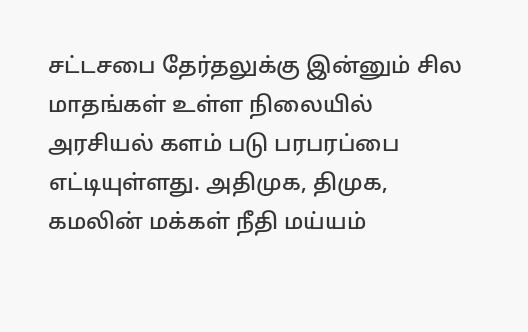சட்டசபை தேர்தலுக்கு இன்னும் சில மாதங்கள் உள்ள நிலையில் அரசியல் களம் படு பரபரப்பை எட்டியுள்ளது. அதிமுக, திமுக, கமலின் மக்கள் நீதி மய்யம்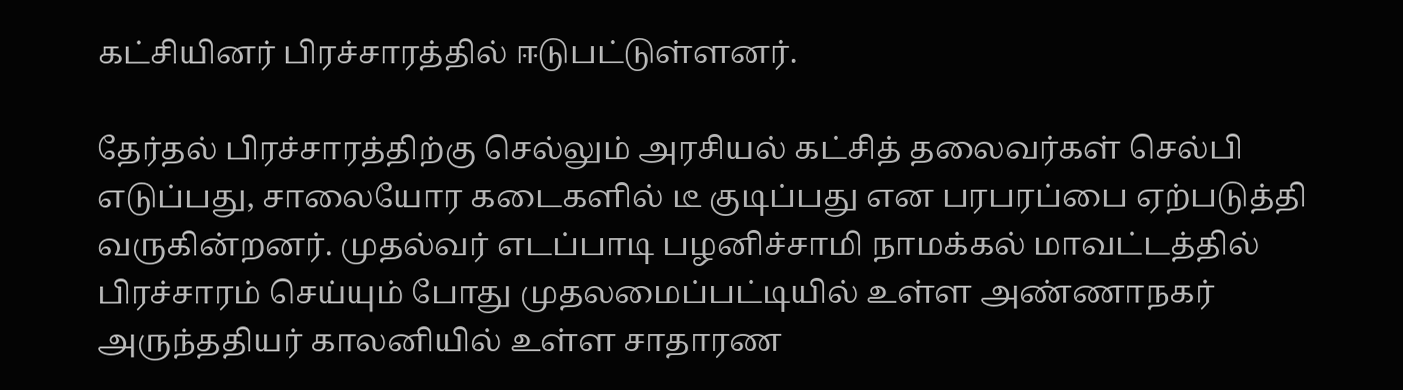கட்சியினர் பிரச்சாரத்தில் ஈடுபட்டுள்ளனர்.

தேர்தல் பிரச்சாரத்திற்கு செல்லும் அரசியல் கட்சித் தலைவர்கள் செல்பி எடுப்பது, சாலையோர கடைகளில் டீ குடிப்பது என பரபரப்பை ஏற்படுத்தி வருகின்றனர். முதல்வர் எடப்பாடி பழனிச்சாமி நாமக்கல் மாவட்டத்தில் பிரச்சாரம் செய்யும் போது முதலமைப்பட்டியில் உள்ள அண்ணாநகர் அருந்ததியர் காலனியில் உள்ள சாதாரண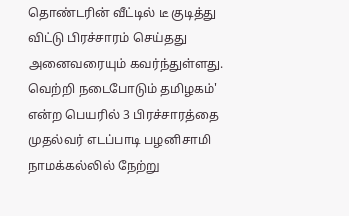தொண்டரின் வீட்டில் டீ குடித்து விட்டு பிரச்சாரம் செய்தது அனைவரையும் கவர்ந்துள்ளது.
வெற்றி நடைபோடும் தமிழகம்' என்ற பெயரில் 3 பிரச்சாரத்தை முதல்வர் எடப்பாடி பழனிசாமி நாமக்கல்லில் நேற்று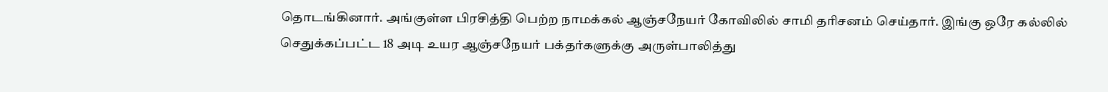தொடங்கினார். அங்குள்ள பிரசித்தி பெற்ற நாமக்கல் ஆஞ்சநேயர் கோவிலில் சாமி தரிசனம் செய்தார். இங்கு ஒரே கல்லில் செதுக்கப்பட்ட 18 அடி உயர ஆஞ்சநேயர் பக்தர்களுக்கு அருள்பாலித்து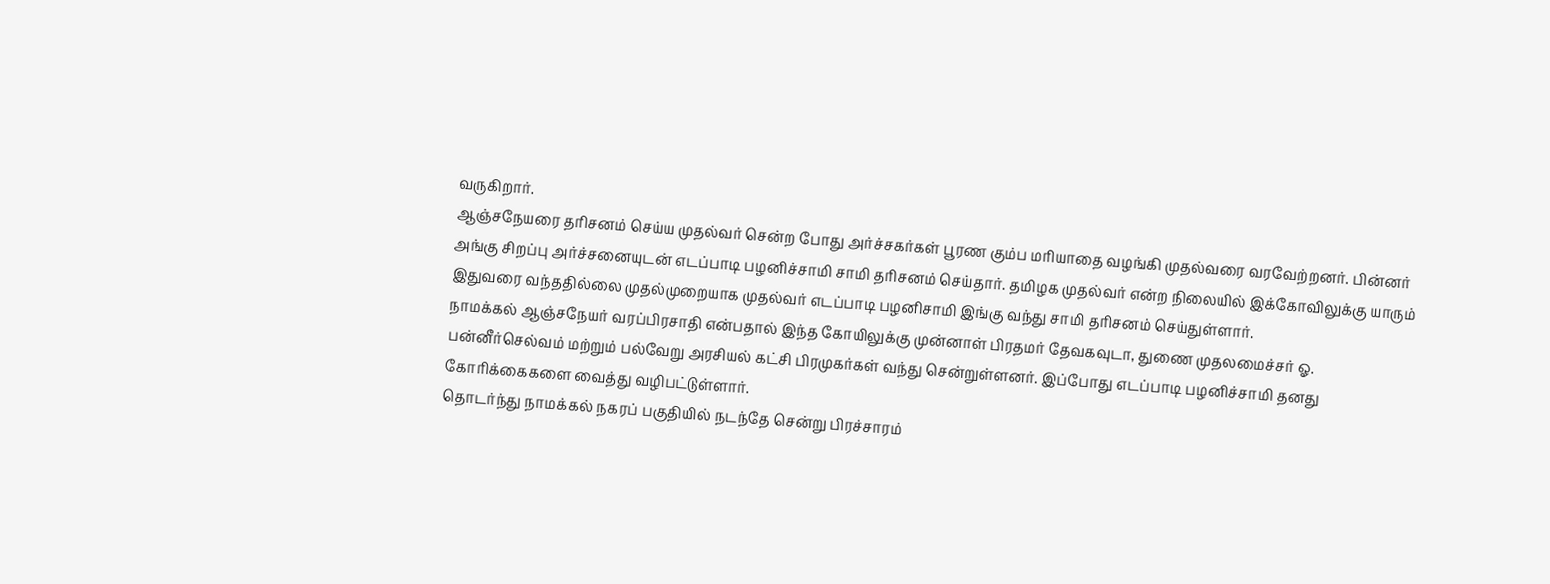வருகிறார்.
ஆஞ்சநேயரை தரிசனம் செய்ய முதல்வர் சென்ற போது அர்ச்சகர்கள் பூரண கும்ப மரியாதை வழங்கி முதல்வரை வரவேற்றனர். பின்னர் அங்கு சிறப்பு அர்ச்சனையுடன் எடப்பாடி பழனிச்சாமி சாமி தரிசனம் செய்தார். தமிழக முதல்வர் என்ற நிலையில் இக்கோவிலுக்கு யாரும் இதுவரை வந்ததில்லை முதல்முறையாக முதல்வர் எடப்பாடி பழனிசாமி இங்கு வந்து சாமி தரிசனம் செய்துள்ளார்.
நாமக்கல் ஆஞ்சநேயர் வரப்பிரசாதி என்பதால் இந்த கோயிலுக்கு முன்னாள் பிரதமர் தேவகவுடா, துணை முதலமைச்சர் ஓ. பன்னீர்செல்வம் மற்றும் பல்வேறு அரசியல் கட்சி பிரமுகர்கள் வந்து சென்றுள்ளனர். இப்போது எடப்பாடி பழனிச்சாமி தனது கோரிக்கைகளை வைத்து வழிபட்டுள்ளார்.
தொடர்ந்து நாமக்கல் நகரப் பகுதியில் நடந்தே சென்று பிரச்சாரம்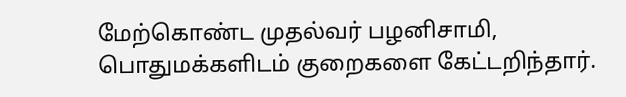மேற்கொண்ட முதல்வர் பழனிசாமி,
பொதுமக்களிடம் குறைகளை கேட்டறிந்தார்.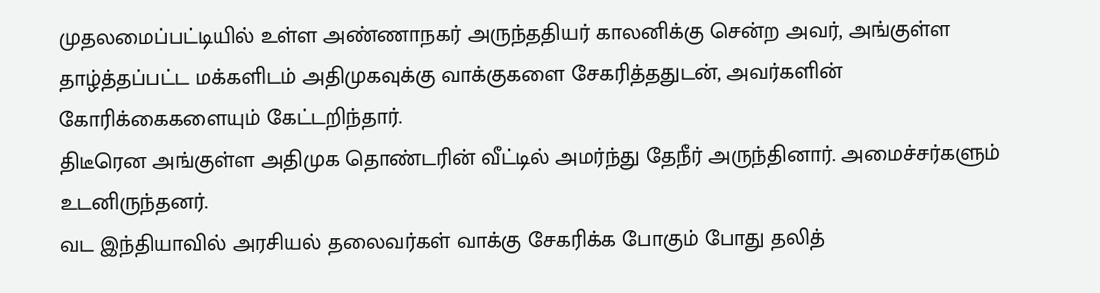முதலமைப்பட்டியில் உள்ள அண்ணாநகர் அருந்ததியர் காலனிக்கு சென்ற அவர், அங்குள்ள தாழ்த்தப்பட்ட மக்களிடம் அதிமுகவுக்கு வாக்குகளை சேகரித்ததுடன், அவர்களின் கோரிக்கைகளையும் கேட்டறிந்தார்.
திடீரென அங்குள்ள அதிமுக தொண்டரின் வீட்டில் அமர்ந்து தேநீர் அருந்தினார். அமைச்சர்களும் உடனிருந்தனர்.
வட இந்தியாவில் அரசியல் தலைவர்கள் வாக்கு சேகரிக்க போகும் போது தலித்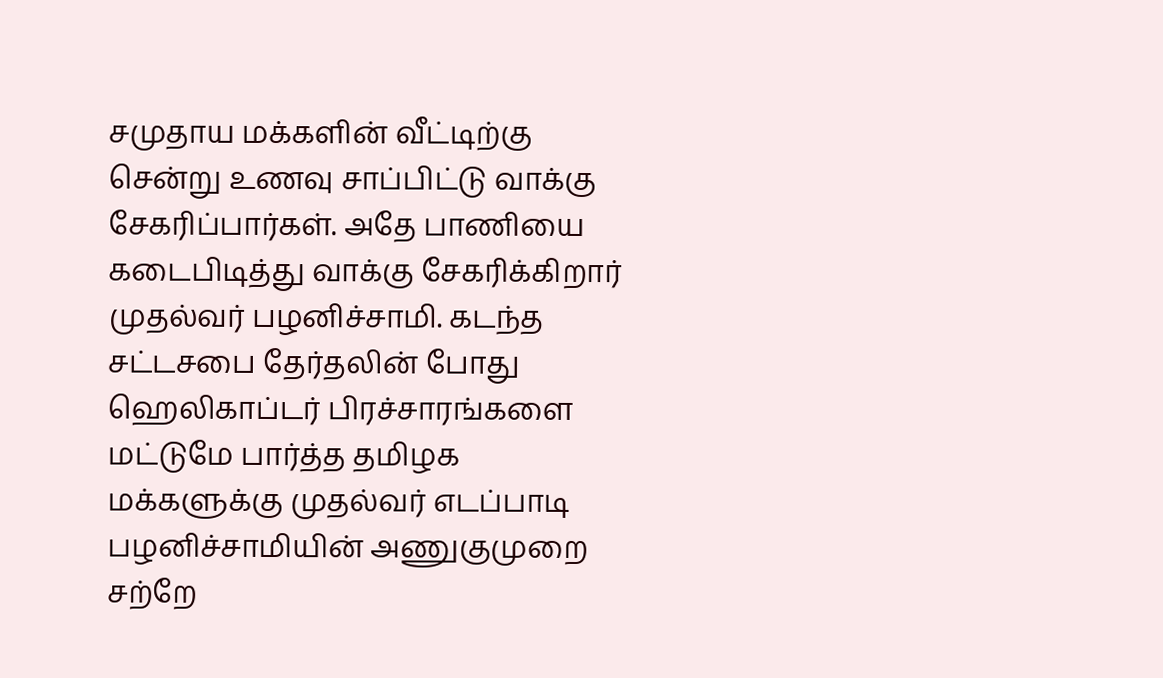சமுதாய மக்களின் வீட்டிற்கு சென்று உணவு சாப்பிட்டு வாக்கு சேகரிப்பார்கள். அதே பாணியை கடைபிடித்து வாக்கு சேகரிக்கிறார் முதல்வர் பழனிச்சாமி. கடந்த சட்டசபை தேர்தலின் போது ஹெலிகாப்டர் பிரச்சாரங்களை மட்டுமே பார்த்த தமிழக மக்களுக்கு முதல்வர் எடப்பாடி பழனிச்சாமியின் அணுகுமுறை சற்றே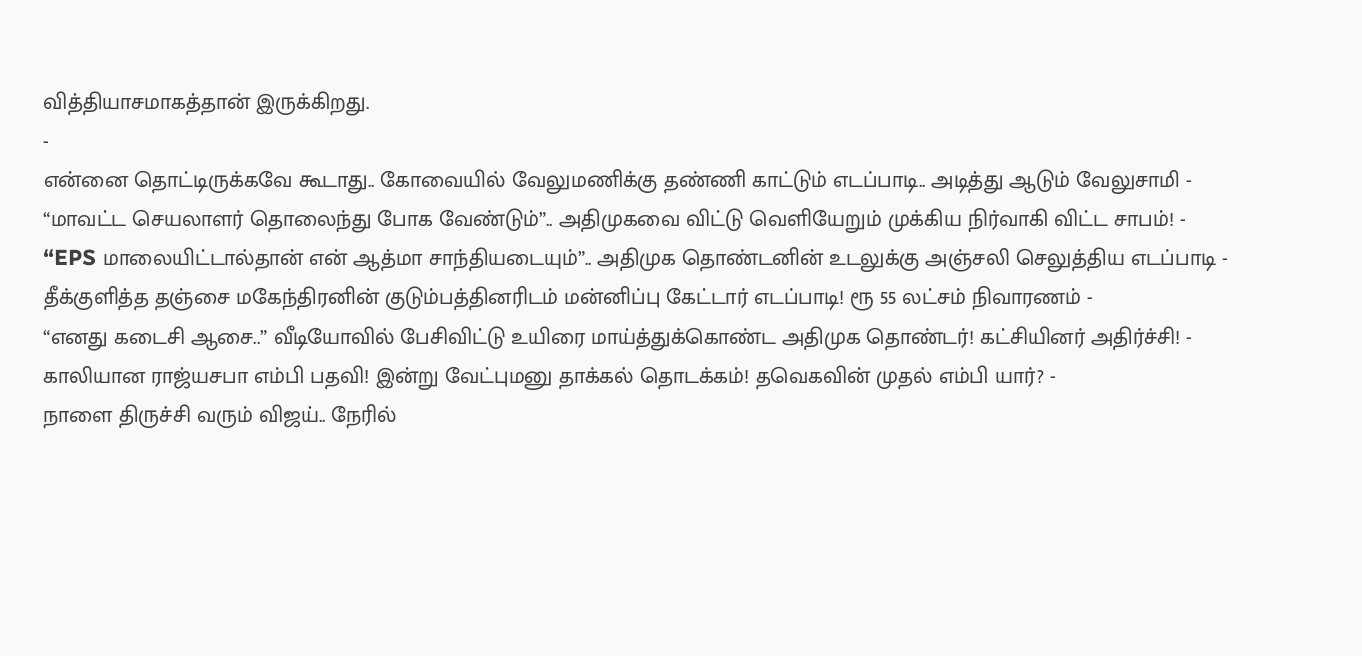வித்தியாசமாகத்தான் இருக்கிறது.
-
என்னை தொட்டிருக்கவே கூடாது.. கோவையில் வேலுமணிக்கு தண்ணி காட்டும் எடப்பாடி.. அடித்து ஆடும் வேலுசாமி -
“மாவட்ட செயலாளர் தொலைந்து போக வேண்டும்”.. அதிமுகவை விட்டு வெளியேறும் முக்கிய நிர்வாகி விட்ட சாபம்! -
“EPS மாலையிட்டால்தான் என் ஆத்மா சாந்தியடையும்”.. அதிமுக தொண்டனின் உடலுக்கு அஞ்சலி செலுத்திய எடப்பாடி -
தீக்குளித்த தஞ்சை மகேந்திரனின் குடும்பத்தினரிடம் மன்னிப்பு கேட்டார் எடப்பாடி! ரூ 55 லட்சம் நிவாரணம் -
“எனது கடைசி ஆசை..” வீடியோவில் பேசிவிட்டு உயிரை மாய்த்துக்கொண்ட அதிமுக தொண்டர்! கட்சியினர் அதிர்ச்சி! -
காலியான ராஜ்யசபா எம்பி பதவி! இன்று வேட்புமனு தாக்கல் தொடக்கம்! தவெகவின் முதல் எம்பி யார்? -
நாளை திருச்சி வரும் விஜய்.. நேரில்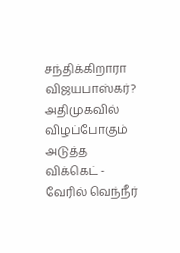சந்திக்கிறாரா விஜயபாஸ்கர்? அதிமுகவில் விழப்போகும் அடுத்த விக்கெட் -
வேரில் வெந்நீர்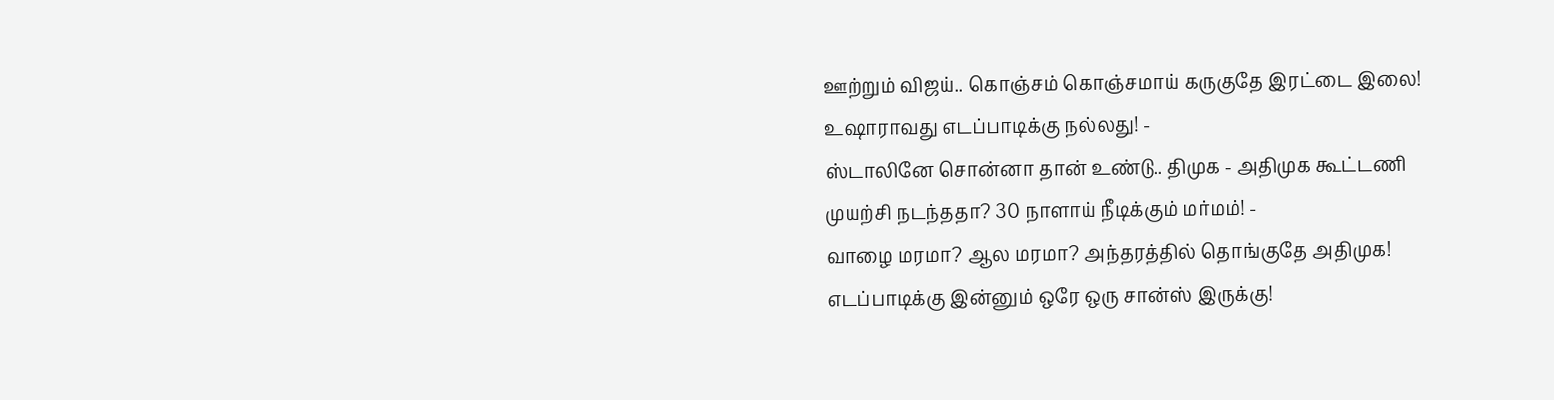ஊற்றும் விஜய்.. கொஞ்சம் கொஞ்சமாய் கருகுதே இரட்டை இலை! உஷாராவது எடப்பாடிக்கு நல்லது! -
ஸ்டாலினே சொன்னா தான் உண்டு.. திமுக - அதிமுக கூட்டணி முயற்சி நடந்ததா? 30 நாளாய் நீடிக்கும் மர்மம்! -
வாழை மரமா? ஆல மரமா? அந்தரத்தில் தொங்குதே அதிமுக! எடப்பாடிக்கு இன்னும் ஒரே ஒரு சான்ஸ் இருக்கு!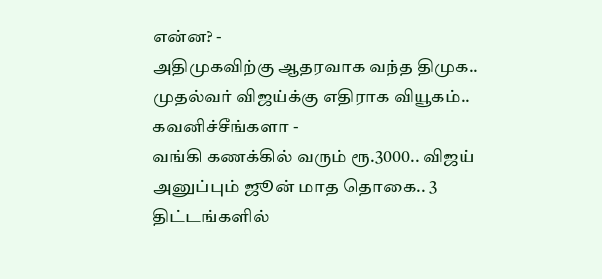என்ன? -
அதிமுகவிற்கு ஆதரவாக வந்த திமுக.. முதல்வர் விஜய்க்கு எதிராக வியூகம்.. கவனிச்சீங்களா -
வங்கி கணக்கில் வரும் ரூ.3000.. விஜய் அனுப்பும் ஜூன் மாத தொகை.. 3 திட்டங்களில்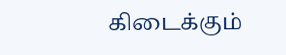கிடைக்கும்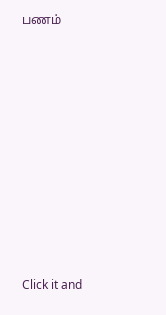பணம்












Click it and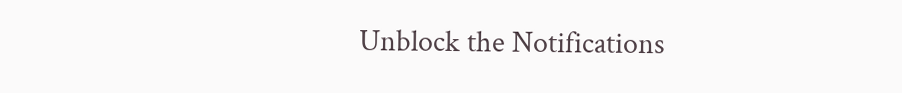Unblock the Notifications